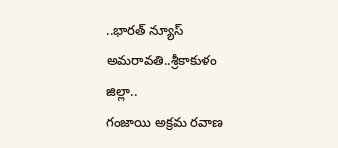..భారత్ న్యూస్ అమరావతి..శ్రీకాకుళం జిల్లా..
గంజాయి అక్రమ రవాణ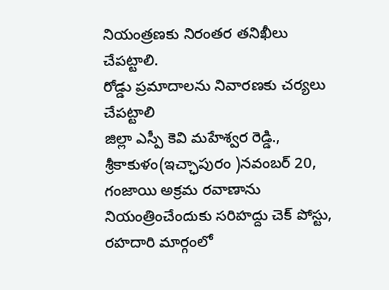నియంత్రణకు నిరంతర తనిఖీలు చేపట్టాలి.
రోడ్డు ప్రమాదాలను నివారణకు చర్యలు చేపట్టాలి
జిల్లా ఎస్పీ కెవి మహేశ్వర రెడ్డి.,
శ్రీకాకుళం(ఇచ్ఛాపురం )నవంబర్ 20, గంజాయి అక్రమ రవాణాను నియంత్రించేందుకు సరిహద్దు చెక్ పోస్టు, రహదారి మార్గంలో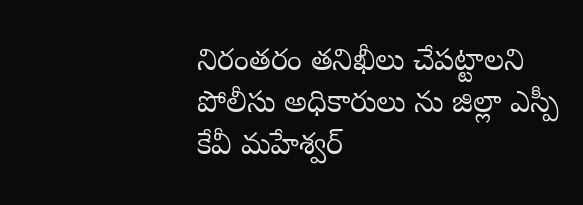నిరంతరం తనిఖీలు చేపట్టాలని పోలీసు అధికారులు ను జిల్లా ఎస్పీ కేవీ మహేశ్వర్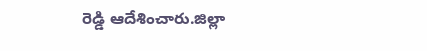రెడ్డి ఆదేశించారు.జిల్లా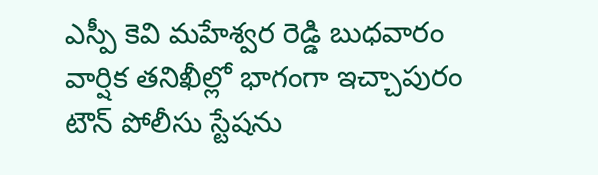ఎస్పీ కెవి మహేశ్వర రెడ్డి బుధవారం వార్షిక తనిఖీల్లో భాగంగా ఇచ్చాపురం టౌన్ పోలీసు స్టేషను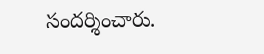సందర్శించారు.